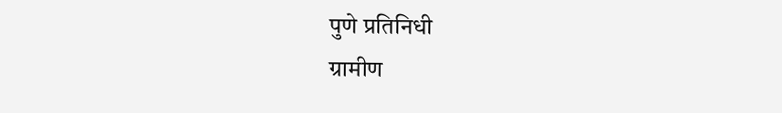पुणे प्रतिनिधी
ग्रामीण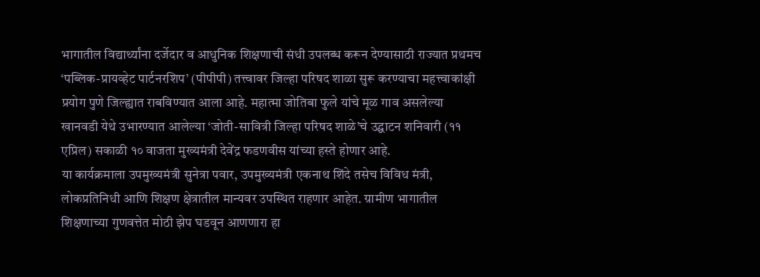भागातील विद्यार्थ्यांना दर्जेदार व आधुनिक शिक्षणाची संधी उपलब्ध करून देण्यासाठी राज्यात प्रथमच ‘पब्लिक-प्रायव्हेट पार्टनरशिप’ (पीपीपी) तत्त्वावर जिल्हा परिषद शाळा सुरू करण्याचा महत्त्वाकांक्षी प्रयोग पुणे जिल्ह्यात राबविण्यात आला आहे. महात्मा जोतिबा फुले यांचे मूळ गाव असलेल्या खानवडी येथे उभारण्यात आलेल्या ‘जोती-सावित्री जिल्हा परिषद शाळे’चे उद्घाटन शनिवारी (११ एप्रिल) सकाळी १० वाजता मुख्यमंत्री देवेंद्र फडणवीस यांच्या हस्ते होणार आहे.
या कार्यक्रमाला उपमुख्यमंत्री सुनेत्रा पवार, उपमुख्यमंत्री एकनाथ शिंदे तसेच विविध मंत्री, लोकप्रतिनिधी आणि शिक्षण क्षेत्रातील मान्यवर उपस्थित राहणार आहेत. ग्रामीण भागातील शिक्षणाच्या गुणवत्तेत मोठी झेप घडवून आणणारा हा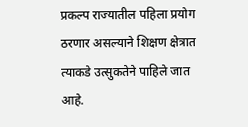प्रकल्प राज्यातील पहिला प्रयोग ठरणार असल्याने शिक्षण क्षेत्रात त्याकडे उत्सुकतेने पाहिले जात आहे.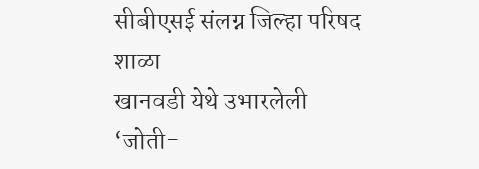सीबीएसई संलग्न जिल्हा परिषद शाळा
खानवडी येथे उभारलेली ‘जोती-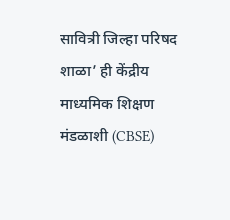सावित्री जिल्हा परिषद शाळा’ ही केंद्रीय माध्यमिक शिक्षण मंडळाशी (CBSE)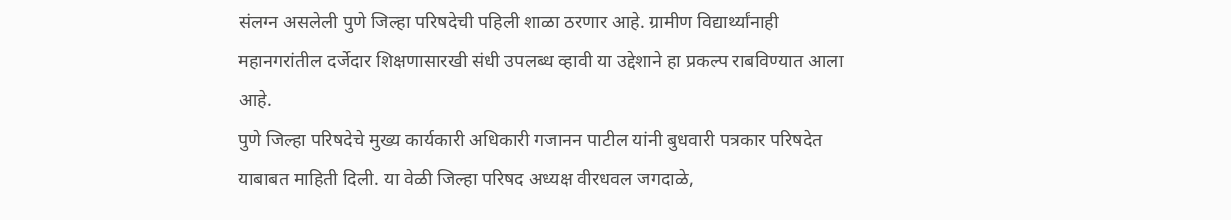संलग्न असलेली पुणे जिल्हा परिषदेची पहिली शाळा ठरणार आहे. ग्रामीण विद्यार्थ्यांनाही महानगरांतील दर्जेदार शिक्षणासारखी संधी उपलब्ध व्हावी या उद्देशाने हा प्रकल्प राबविण्यात आला आहे.
पुणे जिल्हा परिषदेचे मुख्य कार्यकारी अधिकारी गजानन पाटील यांनी बुधवारी पत्रकार परिषदेत याबाबत माहिती दिली. या वेळी जिल्हा परिषद अध्यक्ष वीरधवल जगदाळे,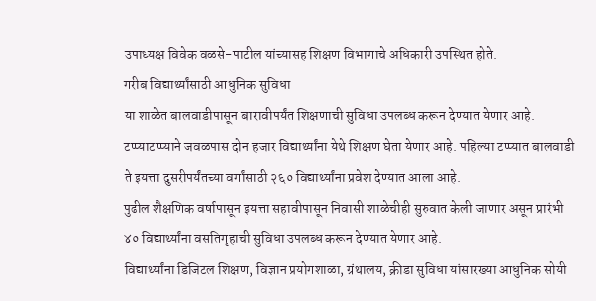उपाध्यक्ष विवेक वळसे-पाटील यांच्यासह शिक्षण विभागाचे अधिकारी उपस्थित होते.
गरीब विद्यार्थ्यांसाठी आधुनिक सुविधा
या शाळेत बालवाडीपासून बारावीपर्यंत शिक्षणाची सुविधा उपलब्ध करून देण्यात येणार आहे. टप्प्याटप्प्याने जवळपास दोन हजार विद्यार्थ्यांना येथे शिक्षण घेता येणार आहे. पहिल्या टप्प्यात बालवाडी ते इयत्ता दुसरीपर्यंतच्या वर्गांसाठी २६० विद्यार्थ्यांना प्रवेश देण्यात आला आहे.
पुढील शैक्षणिक वर्षापासून इयत्ता सहावीपासून निवासी शाळेचीही सुरुवात केली जाणार असून प्रारंभी ४० विद्यार्थ्यांना वसतिगृहाची सुविधा उपलब्ध करून देण्यात येणार आहे.
विद्यार्थ्यांना डिजिटल शिक्षण, विज्ञान प्रयोगशाळा, ग्रंथालय, क्रीडा सुविधा यांसारख्या आधुनिक सोयी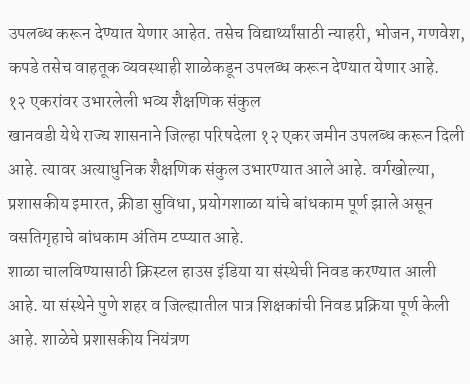उपलब्ध करून देण्यात येणार आहेत. तसेच विद्यार्थ्यांसाठी न्याहरी, भोजन, गणवेश, कपडे तसेच वाहतूक व्यवस्थाही शाळेकडून उपलब्ध करून देण्यात येणार आहे.
१२ एकरांवर उभारलेली भव्य शैक्षणिक संकुल
खानवडी येथे राज्य शासनाने जिल्हा परिषदेला १२ एकर जमीन उपलब्ध करून दिली आहे. त्यावर अत्याधुनिक शैक्षणिक संकुल उभारण्यात आले आहे. वर्गखोल्या, प्रशासकीय इमारत, क्रीडा सुविधा, प्रयोगशाळा यांचे बांधकाम पूर्ण झाले असून वसतिगृहाचे बांधकाम अंतिम टप्प्यात आहे.
शाळा चालविण्यासाठी क्रिस्टल हाउस इंडिया या संस्थेची निवड करण्यात आली आहे. या संस्थेने पुणे शहर व जिल्ह्यातील पात्र शिक्षकांची निवड प्रक्रिया पूर्ण केली आहे. शाळेचे प्रशासकीय नियंत्रण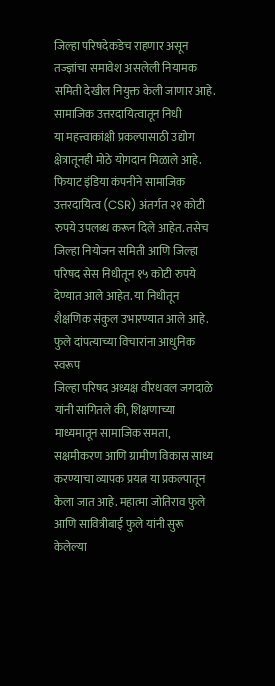जिल्हा परिषदेकडेच राहणार असून तज्ज्ञांचा समावेश असलेली नियामक समिती देखील नियुक्त केली जाणार आहे.
सामाजिक उत्तरदायित्वातून निधी
या महत्त्वाकांक्षी प्रकल्पासाठी उद्योग क्षेत्रातूनही मोठे योगदान मिळाले आहे. फियाट इंडिया कंपनीने सामाजिक उत्तरदायित्व (CSR) अंतर्गत २१ कोटी रुपये उपलब्ध करून दिले आहेत. तसेच जिल्हा नियोजन समिती आणि जिल्हा परिषद सेस निधीतून १५ कोटी रुपये देण्यात आले आहेत. या निधीतून शैक्षणिक संकुल उभारण्यात आले आहे.
फुले दांपत्याच्या विचारांना आधुनिक स्वरूप
जिल्हा परिषद अध्यक्ष वीरधवल जगदाळे यांनी सांगितले की, शिक्षणाच्या माध्यमातून सामाजिक समता, सक्षमीकरण आणि ग्रामीण विकास साध्य करण्याचा व्यापक प्रयत्न या प्रकल्पातून केला जात आहे. महात्मा जोतिराव फुले आणि सावित्रीबाई फुले यांनी सुरू केलेल्या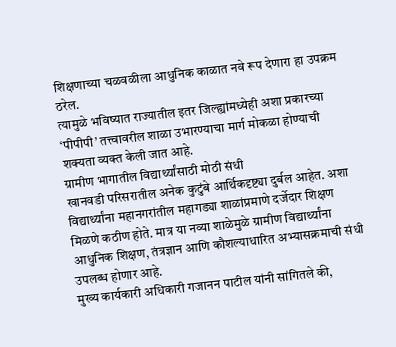शिक्षणाच्या चळवळीला आधुनिक काळात नवे रूप देणारा हा उपक्रम ठरेल.
त्यामुळे भविष्यात राज्यातील इतर जिल्ह्यांमध्येही अशा प्रकारच्या ‘पीपीपी’ तत्त्वावरील शाळा उभारण्याचा मार्ग मोकळा होण्याची शक्यता व्यक्त केली जात आहे.
ग्रामीण भागातील विद्यार्थ्यांसाठी मोठी संधी
खानवडी परिसरातील अनेक कुटुंबे आर्थिकदृष्ट्या दुर्बल आहेत. अशा विद्यार्थ्यांना महानगरांतील महागड्या शाळांप्रमाणे दर्जेदार शिक्षण मिळणे कठीण होते. मात्र या नव्या शाळेमुळे ग्रामीण विद्यार्थ्यांना आधुनिक शिक्षण, तंत्रज्ञान आणि कौशल्याधारित अभ्यासक्रमाची संधी उपलब्ध होणार आहे.
मुख्य कार्यकारी अधिकारी गजानन पाटील यांनी सांगितले की,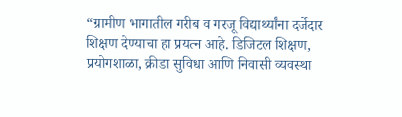“ग्रामीण भागातील गरीब व गरजू विद्यार्थ्यांना दर्जेदार शिक्षण देण्याचा हा प्रयत्न आहे. डिजिटल शिक्षण, प्रयोगशाळा, क्रीडा सुविधा आणि निवासी व्यवस्था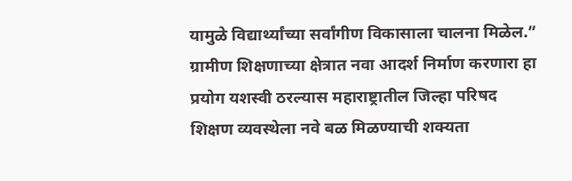यामुळे विद्यार्थ्यांच्या सर्वांगीण विकासाला चालना मिळेल.”
ग्रामीण शिक्षणाच्या क्षेत्रात नवा आदर्श निर्माण करणारा हा प्रयोग यशस्वी ठरल्यास महाराष्ट्रातील जिल्हा परिषद शिक्षण व्यवस्थेला नवे बळ मिळण्याची शक्यता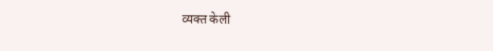व्यक्त केली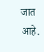जात आहे.